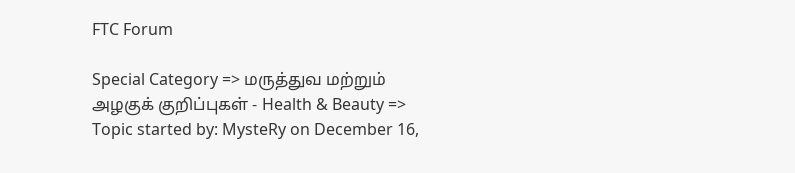FTC Forum

Special Category => மருத்துவ மற்றும் அழகுக் குறிப்புகள் - Health & Beauty => Topic started by: MysteRy on December 16,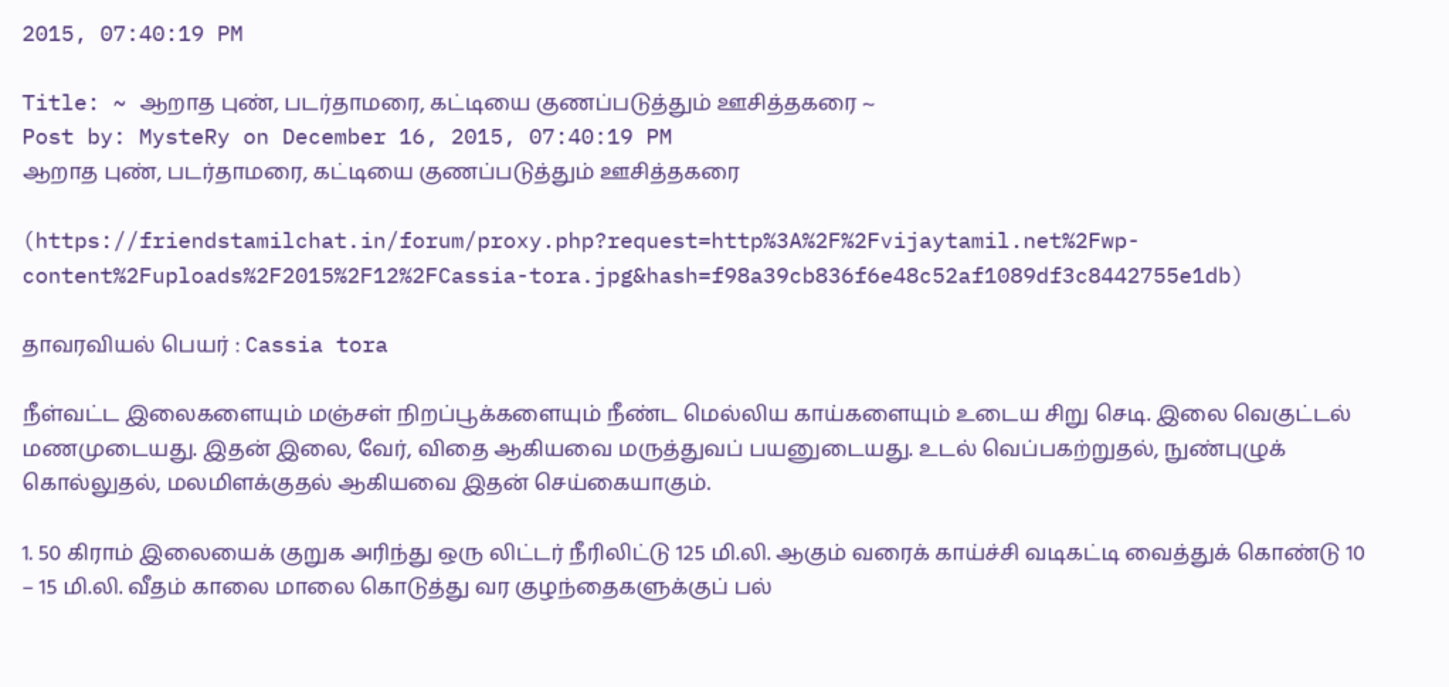2015, 07:40:19 PM

Title: ~ ஆறாத புண், படர்தாமரை, கட்டியை குணப்படுத்தும் ஊசித்தகரை ~
Post by: MysteRy on December 16, 2015, 07:40:19 PM
ஆறாத புண், படர்தாமரை, கட்டியை குணப்படுத்தும் ஊசித்தகரை

(https://friendstamilchat.in/forum/proxy.php?request=http%3A%2F%2Fvijaytamil.net%2Fwp-content%2Fuploads%2F2015%2F12%2FCassia-tora.jpg&hash=f98a39cb836f6e48c52af1089df3c8442755e1db)

தாவரவியல் பெயர் : Cassia tora

நீள்வட்ட இலைகளையும் மஞ்சள் நிறப்பூக்களையும் நீண்ட மெல்லிய காய்களையும் உடைய சிறு செடி. இலை வெகுட்டல் மணமுடையது. இதன் இலை, வேர், விதை ஆகியவை மருத்துவப் பயனுடையது. உடல் வெப்பகற்றுதல், நுண்புழுக் கொல்லுதல், மலமிளக்குதல் ஆகியவை இதன் செய்கையாகும்.

1. 50 கிராம் இலையைக் குறுக அரிந்து ஒரு லிட்டர் நீரிலிட்டு 125 மி.லி. ஆகும் வரைக் காய்ச்சி வடிகட்டி வைத்துக் கொண்டு 10 – 15 மி.லி. வீதம் காலை மாலை கொடுத்து வர குழந்தைகளுக்குப் பல்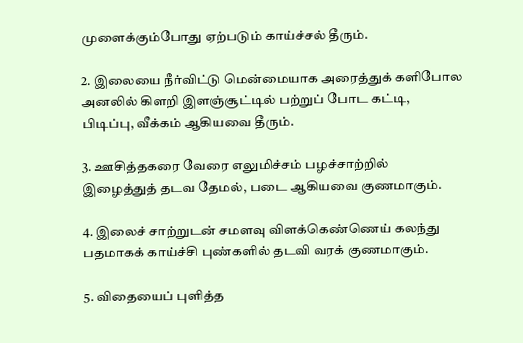முளைக்கும்போது ஏற்படும் காய்ச்சல் தீரும்.

2. இலையை நீர்விட்டு மென்மையாக அரைத்துக் களிபோல அனலில் கிளறி இளஞ்சூட்டில் பற்றுப் போட கட்டி, பிடிப்பு, வீக்கம் ஆகியவை தீரும்.

3. ஊசித்தகரை வேரை எலுமிச்சம் பழச்சாற்றில் இழைத்துத் தடவ தேமல், படை ஆகியவை குணமாகும்.

4. இலைச் சாற்றுடன் சமளவு விளக்கெண்ணெய் கலந்து பதமாகக் காய்ச்சி புண்களில் தடவி வரக் குணமாகும்.

5. விதையைப் புளித்த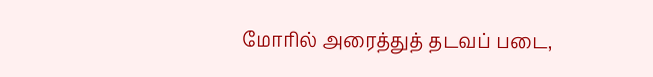மோரில் அரைத்துத் தடவப் படை,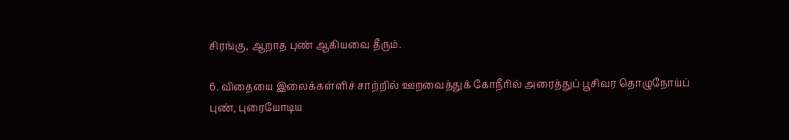சிரங்கு, ஆறாத புண் ஆகியவை தீரும்.

6. விதையை இலைக்கள்ளிச் சாற்றில் ஊறவைத்துக் கோநீரில் அரைத்துப் பூசிவர தொழுநோய்ப் புண், புரையோடிய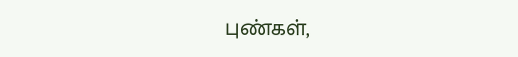புண்கள்,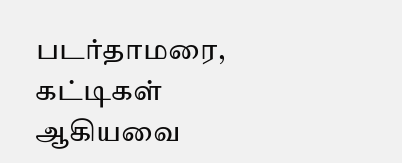படர்தாமரை, கட்டிகள் ஆகியவை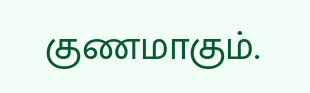குணமாகும்.